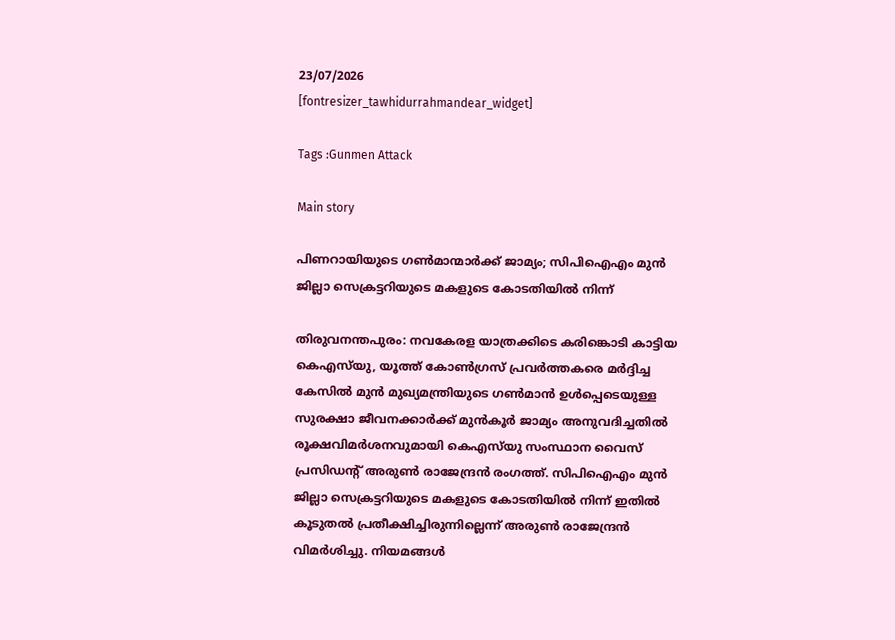23/07/2026
[fontresizer_tawhidurrahmandear_widget]

Tags :Gunmen Attack

Main story

പിണറായിയുടെ ഗണ്‍മാന്മാർക്ക് ജാമ്യം; സിപിഐഎം മുൻ ജില്ലാ സെക്രട്ടറിയുടെ മകളുടെ കോടതിയില്‍ നിന്ന്

തിരുവനന്തപുരം: നവകേരള യാത്രക്കിടെ കരിങ്കൊടി കാട്ടിയ കെഎസ്‌യു, യൂത്ത് കോണ്‍ഗ്രസ് പ്രവര്‍ത്തകരെ മര്‍ദ്ദിച്ച കേസില്‍ മുന്‍ മുഖ്യമന്ത്രിയുടെ ഗണ്‍മാന്‍ ഉള്‍പ്പെടെയുള്ള സുരക്ഷാ ജീവനക്കാര്‍ക്ക് മുന്‍കൂര്‍ ജാമ്യം അനുവദിച്ചതില്‍ രൂക്ഷവിമര്‍ശനവുമായി കെഎസ്‌യു സംസ്ഥാന വൈസ് പ്രസിഡന്റ് അരുണ്‍ രാജേന്ദ്രന്‍ രംഗത്ത്. സിപിഐഎം മുൻ ജില്ലാ സെക്രട്ടറിയുടെ മകളുടെ കോടതിയില്‍ നിന്ന് ഇതില്‍ കൂടുതല്‍ പ്രതീക്ഷിച്ചിരുന്നില്ലെന്ന് അരുണ്‍ രാജേന്ദ്രന്‍ വിമര്‍ശിച്ചു. നിയമങ്ങള്‍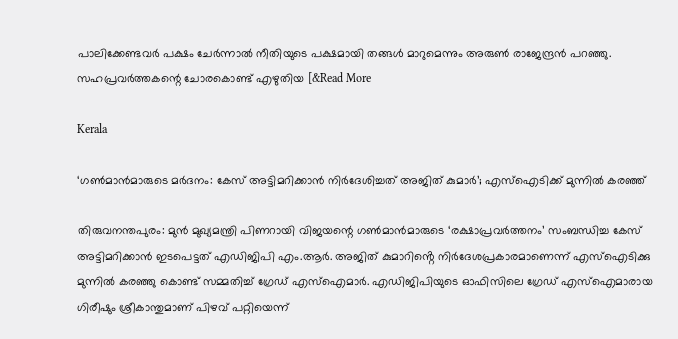പാലിക്കേണ്ടവര്‍ പക്ഷം ചേര്‍ന്നാല്‍ നീതിയുടെ പക്ഷമായി തങ്ങള്‍ മാറുമെന്നും അരുണ്‍ രാജേന്ദ്രന്‍ പറഞ്ഞു. സഹപ്രവര്‍ത്തകന്റെ ചോരകൊണ്ട് എഴുതിയ [&Read More

Kerala

‘ഗൺമാൻമാരുടെ മർദനം: കേസ് അട്ടിമറിക്കാൻ നിർദേശിച്ചത് അജിത് കുമാർ’; എസ്ഐടിക്ക് മുന്നിൽ കരഞ്ഞ്

തിരുവനന്തപുരം: മുൻ മുഖ്യമന്ത്രി പിണറായി വിജയന്റെ ഗൺമാൻമാരുടെ ‘രക്ഷാപ്രവർത്തനം’ സംബന്ധിച്ച കേസ് അട്ടിമറിക്കാൻ ഇടപെട്ടത് എഡിജിപി എം.ആർ. അജിത് കുമാറിൻ്റെ നിർദേശപ്രകാരമാണെന്ന് എസ്ഐടിക്കു മുന്നിൽ കരഞ്ഞു കൊണ്ട് സമ്മതിച്ച് ഗ്രേഡ് എസ്ഐമാർ. എഡിജിപിയുടെ ഓഫിസിലെ ഗ്രേഡ് എസ്ഐമാരായ ഗിരീഷും ശ്രീകാന്തുമാണ് പിഴവ് പറ്റിയെന്ന്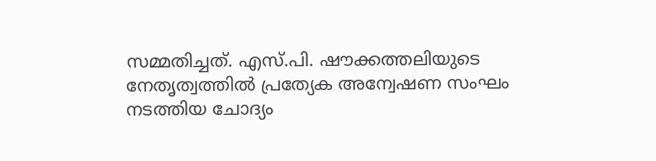സമ്മതിച്ചത്. എസ്.പി. ഷൗക്കത്തലിയുടെ നേതൃത്വത്തിൽ പ്രത്യേക അന്വേഷണ സംഘം നടത്തിയ ചോദ്യം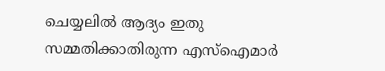ചെയ്യലിൽ ആദ്യം ഇതു സമ്മതിക്കാതിരുന്ന എസ്‌ഐമാർ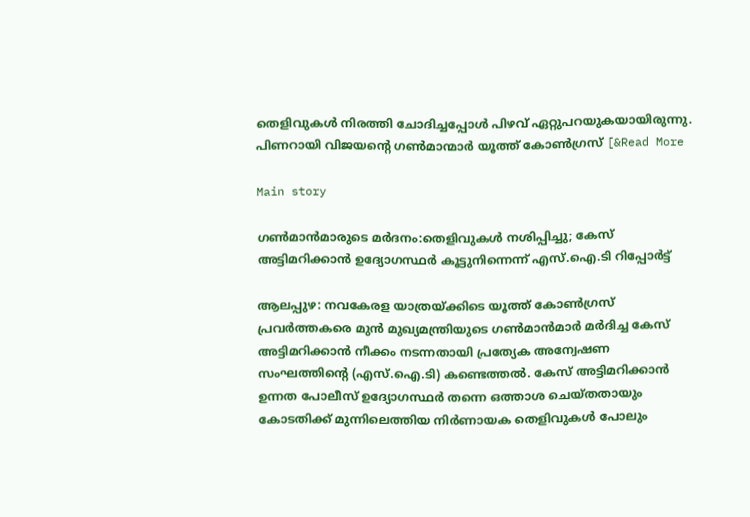തെളിവുകൾ നിരത്തി ചോദിച്ചപ്പോൾ പിഴവ് ഏറ്റുപറയുകയായിരുന്നു. പിണറായി വിജയന്റെ ഗൺമാന്മാർ യൂത്ത് കോൺഗ്രസ് [&Read More

Main story

ഗൺമാൻമാരുടെ മർദനം:തെളിവുകൾ നശിപ്പിച്ചു; കേസ് അട്ടിമറിക്കാൻ ഉദ്യോഗസ്ഥർ കൂട്ടുനിന്നെന്ന് എസ്.ഐ.ടി റിപ്പോർട്ട്

ആലപ്പുഴ: നവകേരള യാത്രയ്ക്കിടെ യൂത്ത് കോൺഗ്രസ് പ്രവർത്തകരെ മുൻ മുഖ്യമന്ത്രിയുടെ ഗൺമാൻമാർ മർദിച്ച കേസ് അട്ടിമറിക്കാൻ നീക്കം നടന്നതായി പ്രത്യേക അന്വേഷണ സംഘത്തിന്റെ (എസ്.ഐ.ടി) കണ്ടെത്തൽ. കേസ് അട്ടിമറിക്കാൻ ഉന്നത പോലീസ് ഉദ്യോഗസ്ഥർ തന്നെ ഒത്താശ ചെയ്തതായും കോടതിക്ക് മുന്നിലെത്തിയ നിർണായക തെളിവുകൾ പോലും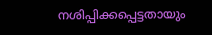നശിപ്പിക്കപ്പെട്ടതായും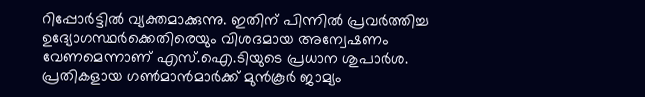റിപ്പോർട്ടിൽ വ്യക്തമാക്കുന്നു. ഇതിന് പിന്നിൽ പ്രവർത്തിച്ച ഉദ്യോഗസ്ഥർക്കെതിരെയും വിശദമായ അന്വേഷണം വേണമെന്നാണ് എസ്.ഐ.ടിയുടെ പ്രധാന ശുപാർശ. പ്രതികളായ ഗൺമാൻമാർക്ക് മുൻകൂർ ജാമ്യം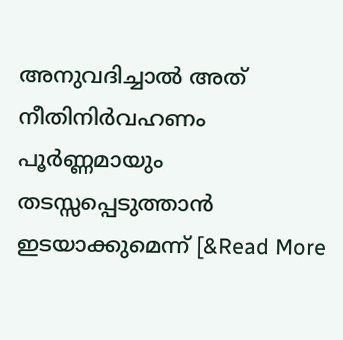അനുവദിച്ചാൽ അത് നീതിനിർവഹണം പൂർണ്ണമായും തടസ്സപ്പെടുത്താൻ ഇടയാക്കുമെന്ന് [&Read More